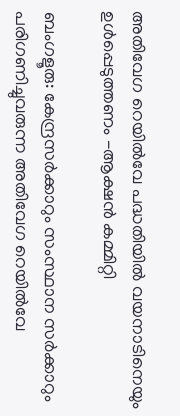അതിവേഗ റെയിൽവേ പദ്ധതിയിൽ വയനാടിനെയും ഉൾപ്പെടുത്തണം -ആക്ഷൻ കമ്മിറ്റി

ബംഗളൂരു: കേന്ദ്രസർക്കാറും സംസ്ഥാന സർക്കാറും പരിഗണിച്ചുവരുന്ന അതിവേഗ റെയിൽവേ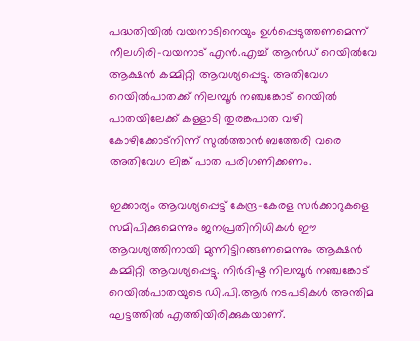പദ്ധതിയിൽ വയനാടിനെയും ഉൾപ്പെടുത്തണമെന്ന് നീലഗിരി-വയനാട് എൻ.എച്ച് ആൻഡ് റെയിൽവേ ആക്ഷൻ കമ്മിറ്റി ആവശ്യപ്പെട്ടു. അതിവേഗ റെയിൽപാതക്ക് നിലമ്പൂർ നഞ്ചങ്കോട് റെയിൽ പാതയിലേക്ക് കള്ളാടി തുരങ്കപാത വഴി കോഴിക്കോട്നിന്ന് സുൽത്താൻ ബത്തേരി വരെ അതിവേഗ ലിങ്ക് പാത പരിഗണിക്കണം.

ഇക്കാര്യം ആവശ്യപ്പെട്ട് കേന്ദ്ര-കേരള സർക്കാറുകളെ സമിപിക്കുമെന്നും ജനപ്രതിനിധികൾ ഈ ആവശ്യത്തിനായി മുന്നിട്ടിറങ്ങണമെന്നും ആക്ഷൻ കമ്മിറ്റി ആവശ്യപ്പെട്ടു. നിർദിഷ്ട നിലമ്പൂർ നഞ്ചങ്കോട് റെയിൽപാതയുടെ ഡി.പി.ആർ നടപടികൾ അന്തിമ ഘട്ടത്തിൽ എത്തിയിരിക്കുകയാണ്.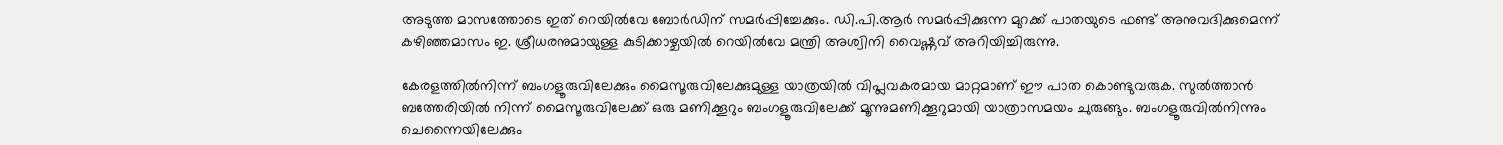അടുത്ത മാസത്തോടെ ഇത് റെയിൽവേ ബോർഡിന് സമർപ്പിച്ചേക്കും. ഡി.പി.ആർ സമർപ്പിക്കുന്ന മുറക്ക് പാതയുടെ ഫണ്ട് അനുവദിക്കുമെന്ന് കഴിഞ്ഞമാസം ഇ. ശ്രീധരനുമായുള്ള കുടിക്കാഴ്ചയിൽ റെയിൽവേ മന്ത്രി അശ്വിനി വൈഷ്ണവ് അറിയിച്ചിരുന്നു.

കേരളത്തിൽനിന്ന് ബംഗളൂരുവിലേക്കും മൈസൂരുവിലേക്കുമുള്ള യാത്രയിൽ വിപ്ലവകരമായ മാറ്റമാണ് ഈ പാത കൊണ്ടുവരുക. സുൽത്താൻ ബത്തേരിയിൽ നിന്ന് മൈസൂരുവിലേക്ക് ഒരു മണിക്കൂറും ബംഗളൂരുവിലേക്ക് മൂന്നുമണിക്കൂറുമായി യാത്രാസമയം ചുരുങ്ങും. ബംഗളൂരുവിൽനിന്നും ചെന്നൈയിലേക്കും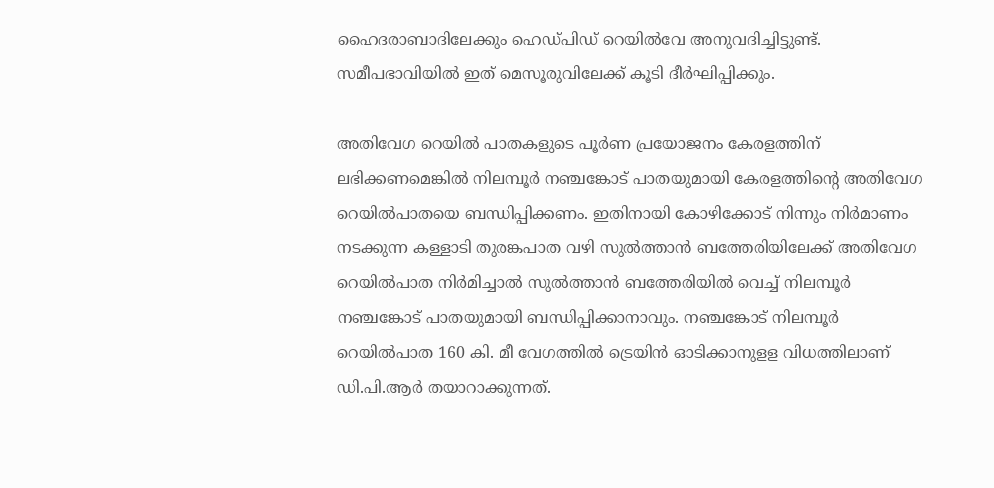ഹൈദരാബാദിലേക്കും ഹെഡ്പിഡ് റെയിൽവേ അനുവദിച്ചിട്ടുണ്ട്. സമീപഭാവിയിൽ ഇത് മെസൂരുവിലേക്ക് കൂടി ദീർഘിപ്പിക്കും.

അതിവേഗ റെയിൽ പാതകളുടെ പൂർണ പ്രയോജനം കേരളത്തിന് ലഭിക്കണമെങ്കിൽ നിലമ്പൂർ നഞ്ചങ്കോട് പാതയുമായി കേരളത്തിന്റെ അതിവേഗ റെയിൽപാതയെ ബന്ധിപ്പിക്കണം. ഇതിനായി കോഴിക്കോട് നിന്നും നിർമാണം നടക്കുന്ന കള്ളാടി തുരങ്കപാത വഴി സുൽത്താൻ ബത്തേരിയിലേക്ക് അതിവേഗ റെയിൽപാത നിർമിച്ചാൽ സുൽത്താൻ ബത്തേരിയിൽ വെച്ച് നിലമ്പൂർ നഞ്ചങ്കോട് പാതയുമായി ബന്ധിപ്പിക്കാനാവും. നഞ്ചങ്കോട് നിലമ്പൂർ റെയിൽപാത 160 കി. മീ വേഗത്തിൽ ട്രെയിൻ ഓടിക്കാനുളള വിധത്തിലാണ് ഡി.പി.ആർ തയാറാക്കുന്നത്.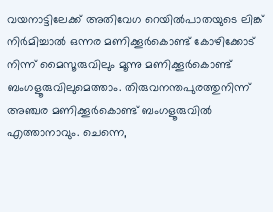വയനാട്ടിലേക്ക് അതിവേഗ റെയിൽപാതയുടെ ലിങ്ക് നിർമിച്ചാൽ ഒന്നര മണിക്കൂർകൊണ്ട് കോഴിക്കോട് നിന്ന് മൈസൂരുവിലും മൂന്നു മണിക്കൂർകൊണ്ട് ബംഗളൂരുവിലുമെത്താം. തിരുവനന്തപുരത്തുനിന്ന് അഞ്ചര മണിക്കൂർകൊണ്ട് ബംഗളൂരുവിൽ എത്താനാവും. ചെന്നെ,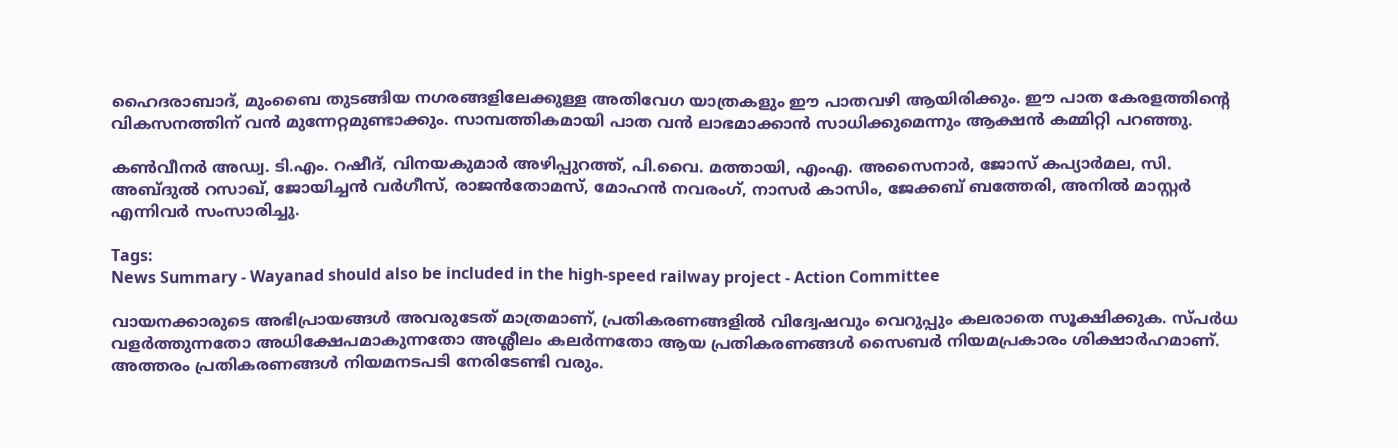ഹൈദരാബാദ്, മുംബൈ തുടങ്ങിയ നഗരങ്ങളിലേക്കുള്ള അതിവേഗ യാത്രകളും ഈ പാതവഴി ആയിരിക്കും. ഈ പാത കേരളത്തിന്റെ വികസനത്തിന് വൻ മുന്നേറ്റമുണ്ടാക്കും. സാമ്പത്തികമായി പാത വൻ ലാഭമാക്കാൻ സാധിക്കുമെന്നും ആക്ഷൻ കമ്മിറ്റി പറഞ്ഞു.

കൺവീനർ അഡ്വ. ടി.എം. റഷീദ്, വിനയകുമാർ അഴിപ്പുറത്ത്, പി.വൈ. മത്തായി, എംഎ. അസൈനാർ, ജോസ് കപ്യാർമല, സി. അബ്‌ദുൽ റസാഖ്, ജോയിച്ചൻ വർഗീസ്, രാജൻതോമസ്, മോഹൻ നവരംഗ്, നാസർ കാസിം, ജേക്കബ് ബത്തേരി, അനിൽ മാസ്റ്റർ എന്നിവർ സംസാരിച്ചു.

Tags:
News Summary - Wayanad should also be included in the high-speed railway project - Action Committee

വായനക്കാരുടെ അഭിപ്രായങ്ങള്‍ അവരുടേത് മാത്രമാണ്, പ്രതികരണങ്ങളിൽ വിദ്വേഷവും വെറുപ്പും കലരാതെ സൂക്ഷിക്കുക. സ്പർധ വളർത്തുന്നതോ അധിക്ഷേപമാകുന്നതോ അശ്ലീലം കലർന്നതോ ആയ പ്രതികരണങ്ങൾ സൈബർ നിയമപ്രകാരം ശിക്ഷാർഹമാണ്. അത്തരം പ്രതികരണങ്ങൾ നിയമനടപടി നേരിടേണ്ടി വരും.